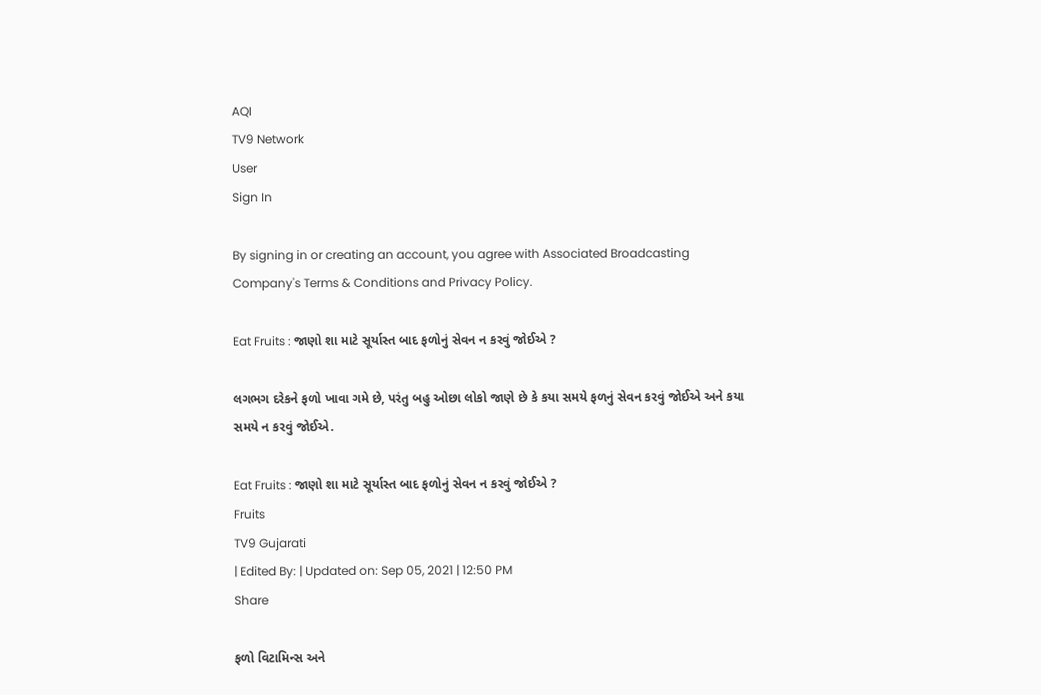AQI
TV9 Network
User
Sign In

By signing in or creating an account, you agree with Associated Broadcasting Company's Terms & Conditions and Privacy Policy.

Eat Fruits : જાણો શા માટે સૂર્યાસ્ત બાદ ફળોનું સેવન ન કરવું જોઈએ ?

લગભગ દરેકને ફળો ખાવા ગમે છે, પરંતુ બહુ ઓછા લોકો જાણે છે કે કયા સમયે ફળનું સેવન કરવું જોઈએ અને કયા સમયે ન કરવું જોઈએ.

Eat Fruits : જાણો શા માટે સૂર્યાસ્ત બાદ ફળોનું સેવન ન કરવું જોઈએ ?
Fruits
TV9 Gujarati
| Edited By: | Updated on: Sep 05, 2021 | 12:50 PM
Share

ફળો વિટામિન્સ અને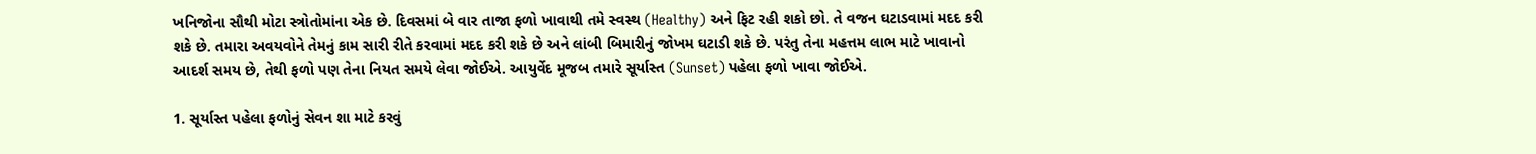ખનિજોના સૌથી મોટા સ્ત્રોતોમાંના એક છે. દિવસમાં બે વાર તાજા ફળો ખાવાથી તમે સ્વસ્થ (Healthy) અને ફિટ રહી શકો છો. તે વજન ઘટાડવામાં મદદ કરી શકે છે. તમારા અવયવોને તેમનું કામ સારી રીતે કરવામાં મદદ કરી શકે છે અને લાંબી બિમારીનું જોખમ ઘટાડી શકે છે. પરંતુ તેના મહત્તમ લાભ માટે ખાવાનો આદર્શ સમય છે, તેથી ફળો પણ તેના નિયત સમયે લેવા જોઈએ. આયુર્વેદ મૂજબ તમારે સૂર્યાસ્ત (Sunset) પહેલા ફળો ખાવા જોઈએ.

1. સૂર્યાસ્ત પહેલા ફળોનું સેવન શા માટે કરવું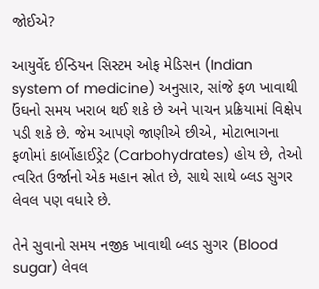જોઈએ?

આયુર્વેદ ઈન્ડિયન સિસ્ટમ ઓફ મેડિસન (Indian system of medicine) અનુસાર, સાંજે ફળ ખાવાથી ઉંઘનો સમય ખરાબ થઈ શકે છે અને પાચન પ્રક્રિયામાં વિક્ષેપ પડી શકે છે. જેમ આપણે જાણીએ છીએ, મોટાભાગના ફળોમાં કાર્બોહાઈડ્રેટ (Carbohydrates) હોય છે, તેઓ ત્વરિત ઉર્જાનો એક મહાન સ્રોત છે, સાથે સાથે બ્લડ સુગર લેવલ પણ વધારે છે.

તેને સુવાનો સમય નજીક ખાવાથી બ્લડ સુગર (Blood sugar) લેવલ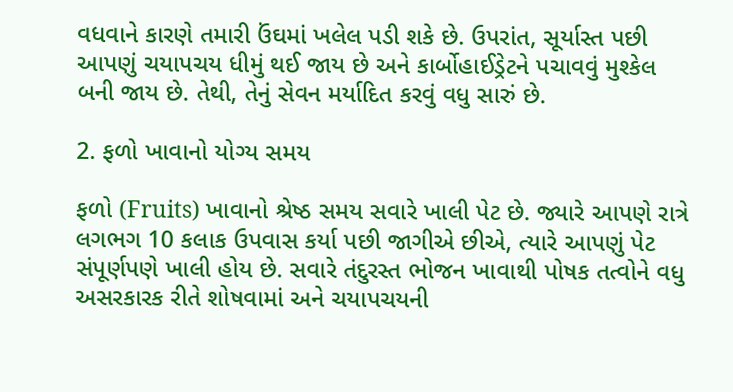વધવાને કારણે તમારી ઉંઘમાં ખલેલ પડી શકે છે. ઉપરાંત, સૂર્યાસ્ત પછી આપણું ચયાપચય ધીમું થઈ જાય છે અને કાર્બોહાઈડ્રેટને પચાવવું મુશ્કેલ બની જાય છે. તેથી, તેનું સેવન મર્યાદિત કરવું વધુ સારું છે.

2. ફળો ખાવાનો યોગ્ય સમય

ફળો (Fruits) ખાવાનો શ્રેષ્ઠ સમય સવારે ખાલી પેટ છે. જ્યારે આપણે રાત્રે લગભગ 10 કલાક ઉપવાસ કર્યા પછી જાગીએ છીએ, ત્યારે આપણું પેટ સંપૂર્ણપણે ખાલી હોય છે. સવારે તંદુરસ્ત ભોજન ખાવાથી પોષક તત્વોને વધુ અસરકારક રીતે શોષવામાં અને ચયાપચયની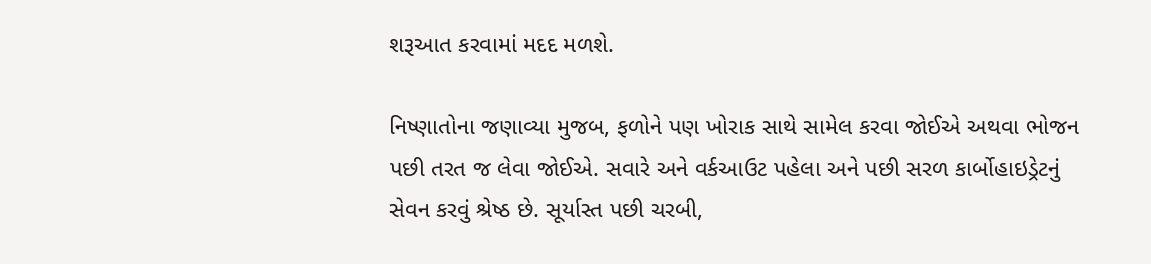શરૂઆત કરવામાં મદદ મળશે.

નિષ્ણાતોના જણાવ્યા મુજબ, ફળોને પણ ખોરાક સાથે સામેલ કરવા જોઈએ અથવા ભોજન પછી તરત જ લેવા જોઈએ. સવારે અને વર્કઆઉટ પહેલા અને પછી સરળ કાર્બોહાઇડ્રેટનું સેવન કરવું શ્રેષ્ઠ છે. સૂર્યાસ્ત પછી ચરબી,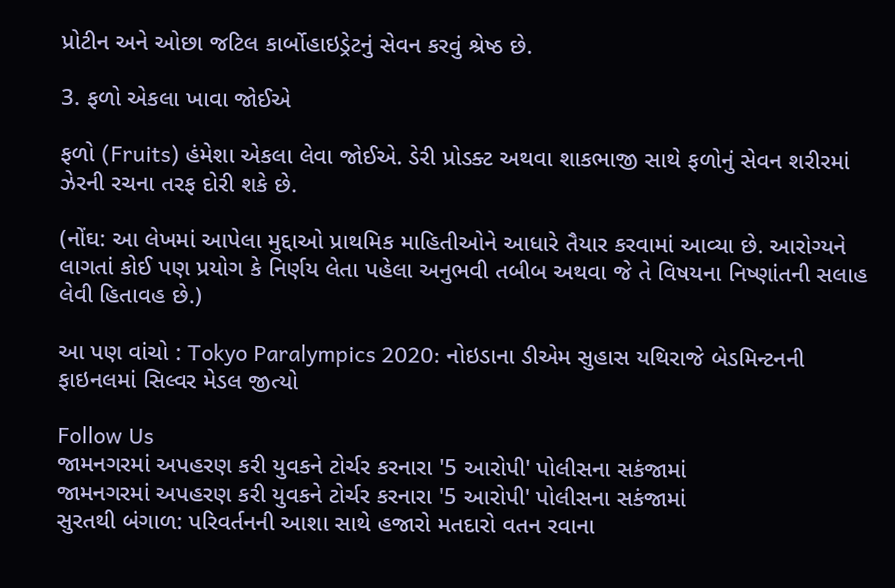પ્રોટીન અને ઓછા જટિલ કાર્બોહાઇડ્રેટનું સેવન કરવું શ્રેષ્ઠ છે.

3. ફળો એકલા ખાવા જોઈએ

ફળો (Fruits) હંમેશા એકલા લેવા જોઈએ. ડેરી પ્રોડક્ટ અથવા શાકભાજી સાથે ફળોનું સેવન શરીરમાં ઝેરની રચના તરફ દોરી શકે છે.

(નોંઘ: આ લેખમાં આપેલા મુદ્દાઓ પ્રાથમિક માહિતીઓને આધારે તૈયાર કરવામાં આવ્યા છે. આરોગ્યને લાગતાં કોઈ પણ પ્રયોગ કે નિર્ણય લેતા પહેલા અનુભવી તબીબ અથવા જે તે વિષયના નિષ્ણાંતની સલાહ લેવી હિતાવહ છે.)

આ પણ વાંચો : Tokyo Paralympics 2020: નોઇડાના ડીએમ સુહાસ યથિરાજે બેડમિન્ટનની ફાઇનલમાં સિલ્વર મેડલ જીત્યો

Follow Us
જામનગરમાં અપહરણ કરી યુવકને ટોર્ચર કરનારા '5 આરોપી' પોલીસના સકંજામાં
જામનગરમાં અપહરણ કરી યુવકને ટોર્ચર કરનારા '5 આરોપી' પોલીસના સકંજામાં
સુરતથી બંગાળ: પરિવર્તનની આશા સાથે હજારો મતદારો વતન રવાના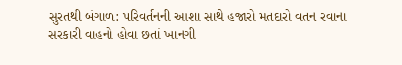સુરતથી બંગાળ: પરિવર્તનની આશા સાથે હજારો મતદારો વતન રવાના
સરકારી વાહનો હોવા છતાં ખાનગી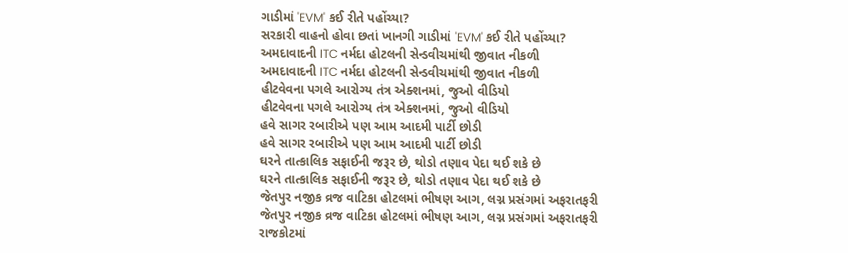ગાડીમાં 'EVM' કઈ રીતે પહોંચ્યા?
સરકારી વાહનો હોવા છતાં ખાનગી ગાડીમાં 'EVM' કઈ રીતે પહોંચ્યા?
અમદાવાદની ITC નર્મદા હોટલની સેન્ડવીચમાંથી જીવાત નીકળી
અમદાવાદની ITC નર્મદા હોટલની સેન્ડવીચમાંથી જીવાત નીકળી
હીટવેવના પગલે આરોગ્ય તંત્ર એક્શનમાં, જુઓ વીડિયો
હીટવેવના પગલે આરોગ્ય તંત્ર એક્શનમાં, જુઓ વીડિયો
હવે સાગર રબારીએ પણ આમ આદમી પાર્ટી છોડી
હવે સાગર રબારીએ પણ આમ આદમી પાર્ટી છોડી
ઘરને તાત્કાલિક સફાઈની જરૂર છે, થોડો તણાવ પેદા થઈ શકે છે
ઘરને તાત્કાલિક સફાઈની જરૂર છે, થોડો તણાવ પેદા થઈ શકે છે
જેતપુર નજીક વ્રજ વાટિકા હોટલમાં ભીષણ આગ, લગ્ન પ્રસંગમાં અફરાતફરી
જેતપુર નજીક વ્રજ વાટિકા હોટલમાં ભીષણ આગ, લગ્ન પ્રસંગમાં અફરાતફરી
રાજકોટમાં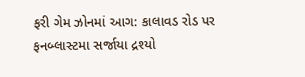ફરી ગેમ ઝોનમાં આગ: કાલાવડ રોડ પર ફનબ્લાસ્ટમા સર્જાયા દ્રશ્યો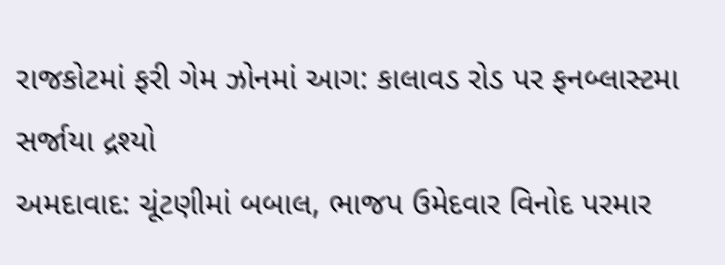રાજકોટમાં ફરી ગેમ ઝોનમાં આગ: કાલાવડ રોડ પર ફનબ્લાસ્ટમા સર્જાયા દ્રશ્યો
અમદાવાદ: ચૂંટણીમાં બબાલ, ભાજપ ઉમેદવાર વિનોદ પરમાર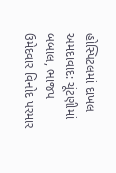હોસ્પિટલમાં દાખલ
અમદાવાદ: ચૂંટણીમાં બબાલ, ભાજપ ઉમેદવાર વિનોદ પરમાર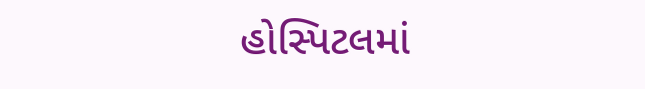હોસ્પિટલમાં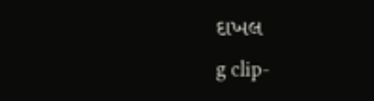દાખલ
g clip-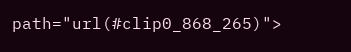path="url(#clip0_868_265)">